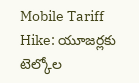Mobile Tariff Hike: యూజర్లకు టెల్కోల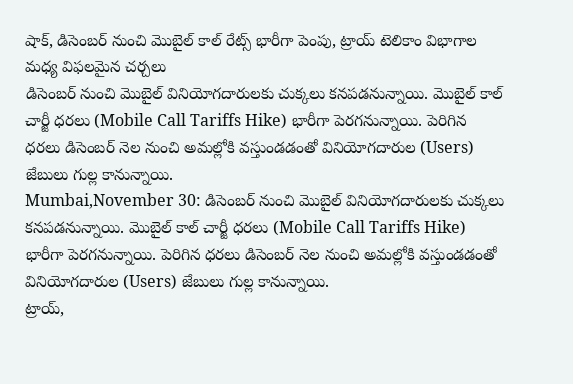షాక్, డిసెంబర్ నుంచి మొబైల్ కాల్ రేట్స్ భారీగా పెంపు, ట్రాయ్ టెలికాం విభాగాల మధ్య విఫలమైన చర్చలు
డిసెంబర్ నుంచి మొబైల్ వినియోగదారులకు చుక్కలు కనపడనున్నాయి. మొబైల్ కాల్ చార్జీ ధరలు (Mobile Call Tariffs Hike) భారీగా పెరగనున్నాయి. పెరిగిన ధరలు డిసెంబర్ నెల నుంచి అమల్లోకి వస్తుండడంతో వినియోగదారుల (Users) జేబులు గుల్ల కానున్నాయి.
Mumbai,November 30: డిసెంబర్ నుంచి మొబైల్ వినియోగదారులకు చుక్కలు కనపడనున్నాయి. మొబైల్ కాల్ చార్జీ ధరలు (Mobile Call Tariffs Hike) భారీగా పెరగనున్నాయి. పెరిగిన ధరలు డిసెంబర్ నెల నుంచి అమల్లోకి వస్తుండడంతో వినియోగదారుల (Users) జేబులు గుల్ల కానున్నాయి.
ట్రాయ్,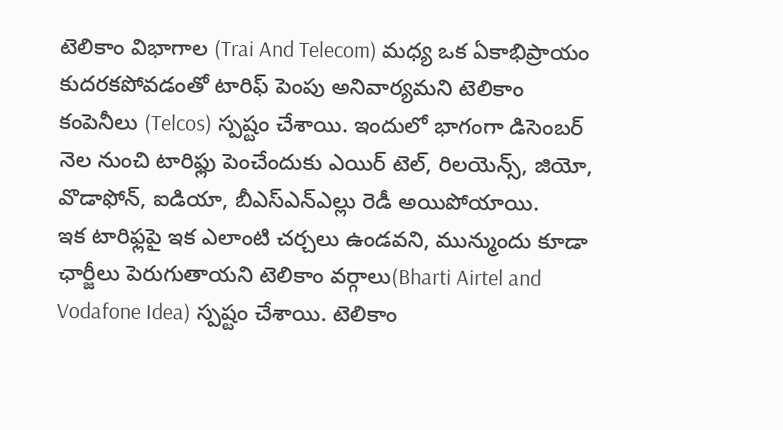టెలికాం విభాగాల (Trai And Telecom) మధ్య ఒక ఏకాభిప్రాయం కుదరకపోవడంతో టారిఫ్ పెంపు అనివార్యమని టెలికాం కంపెనీలు (Telcos) స్పష్టం చేశాయి. ఇందులో భాగంగా డిసెంబర్ నెల నుంచి టారిఫ్లు పెంచేందుకు ఎయిర్ టెల్, రిలయెన్స్, జియో, వొడాఫోన్, ఐడియా, బీఎస్ఎన్ఎల్లు రెడీ అయిపోయాయి.
ఇక టారిఫ్లపై ఇక ఎలాంటి చర్చలు ఉండవని, మున్ముందు కూడా ఛార్జీలు పెరుగుతాయని టెలికాం వర్గాలు(Bharti Airtel and Vodafone Idea) స్పష్టం చేశాయి. టెలికాం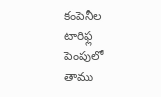కంపెనీల టారిఫ్ల పెంపులో తాము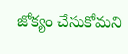జోక్యం చేసుకోమని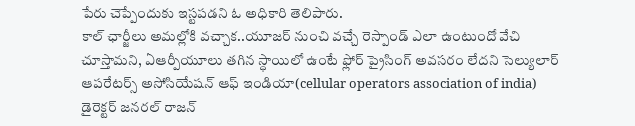పేరు చెప్పేందుకు ఇస్టపడని ఓ అధికారి తెలిపారు.
కాల్ ఛార్జీలు అమల్లోకి వచ్చాక..యూజర్ నుంచి వచ్చే రెస్పాండ్ ఎలా ఉంటుందో వేచి చూస్తామని, ఏఆర్పీయూలు తగిన స్ధాయిలో ఉంటే ఫ్లోర్ ప్రైసింగ్ అవసరం లేదని సెల్యులార్ ఆపరేటర్స్ అసోసియేషన్ ఆఫ్ ఇండియా(cellular operators association of india) డైరెక్టర్ జనరల్ రాజన్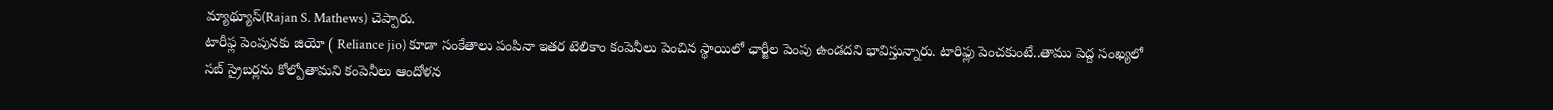మ్యాథ్యూస్(Rajan S. Mathews) చెప్పారు.
టారీఫ్ల పెంపునకు జియో ( Reliance jio) కూడా సంకేతాలు పంపినా ఇతర టెలికాం కంపెనీలు పెంచిన స్థాయిలో ఛార్జీల పెంపు ఉండదని భావిస్తున్నారు. టారిఫ్లు పెంచకుంటే..తాము పెద్ద సంఖ్యలో సబ్ స్రైబర్లను కోల్పోతామని కంపెనీలు ఆందోళన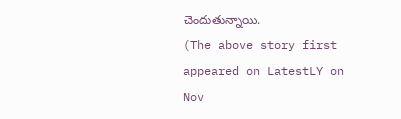చెందుతున్నాయి.
(The above story first appeared on LatestLY on Nov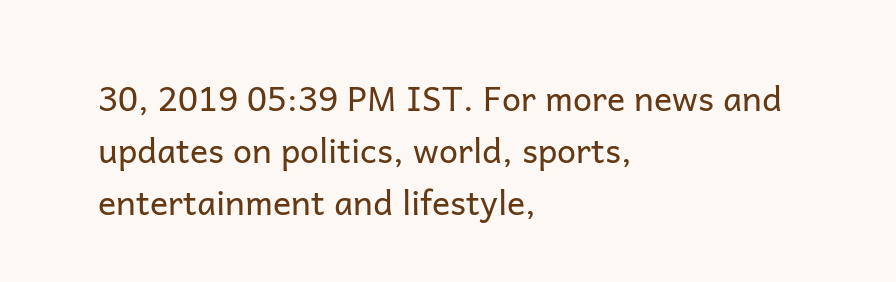30, 2019 05:39 PM IST. For more news and updates on politics, world, sports, entertainment and lifestyle,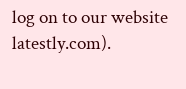log on to our website latestly.com).